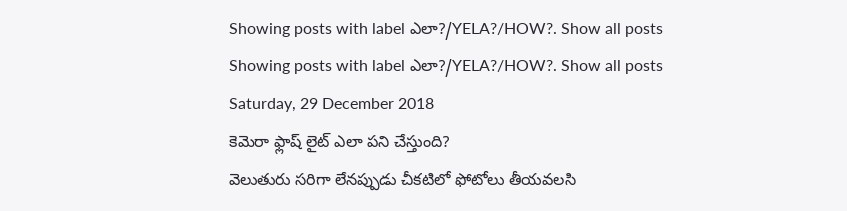Showing posts with label ఎలా?/YELA?/HOW?. Show all posts
Showing posts with label ఎలా?/YELA?/HOW?. Show all posts
Saturday, 29 December 2018
కెమెరా ఫ్లాష్ లైట్ ఎలా పని చేస్తుంది?
వెలుతురు సరిగా లేనప్పుడు చీకటిలో ఫోటోలు తీయవలసి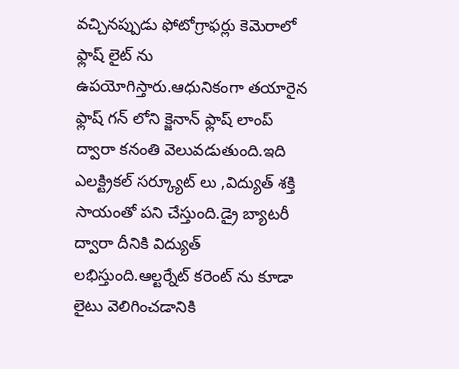వచ్చినప్పుడు ఫోటోగ్రాఫర్లు కెమెరాలో ఫ్లాష్ లైట్ ను ఉపయోగిస్తారు.ఆధునికంగా తయారైన ఫ్లాష్ గన్ లోని క్జెనాన్ ఫ్లాష్ లాంప్ ద్వారా కనంతి వెలువడుతుంది.ఇది ఎలక్ట్రికల్ సర్క్యూట్ లు ,విద్యుత్ శక్తి సాయంతో పని చేస్తుంది.డ్రై బ్యాటరీ ద్వారా దీనికి విద్యుత్ లభిస్తుంది.ఆల్టర్నేట్ కరెంట్ ను కూడా లైటు వెలిగించడానికి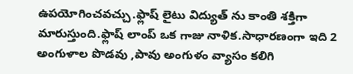ఉపయోగించవచ్చు.ఫ్లాష్ లైటు విద్యుత్ ను కాంతి శక్తిగా మారుస్తుంది.ఫ్లాష్ లాంప్ ఒక గాజు నాళిక.సాధారణంగా ఇది 2 అంగుళాల పొడవు ,పావు అంగుళం వ్యాసం కలిగి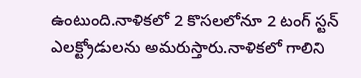ఉంటుంది.నాళికలో 2 కొసలలోనూ 2 టంగ్ స్టన్ ఎలక్ట్రోడులను అమరుస్తారు.నాళికలో గాలిని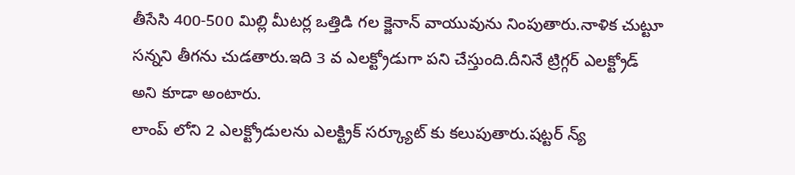తీసేసి 400-500 మిల్లి మీటర్ల ఒత్తిడి గల క్జెనాన్ వాయువును నింపుతారు.నాళిక చుట్టూ సన్నని తీగను చుడతారు.ఇది 3 వ ఎలక్ట్రోడుగా పని చేస్తుంది.దీనినే ట్రిగ్గర్ ఎలక్ట్రోడ్ అని కూడా అంటారు.
లాంప్ లోని 2 ఎలక్ట్రోడులను ఎలక్ట్రిక్ సర్క్యూట్ కు కలుపుతారు.షట్టర్ న్య్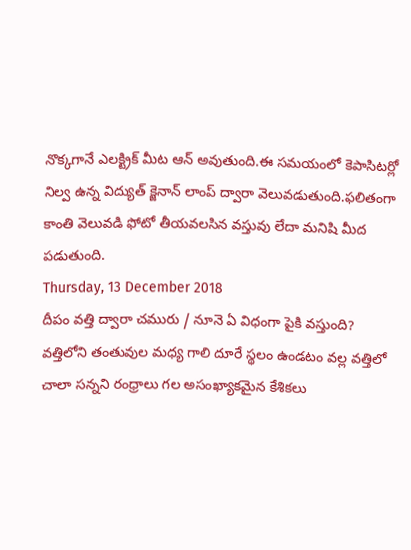నొక్కగానే ఎలక్ట్రిక్ మీట ఆన్ అవుతుంది.ఈ సమయంలో కెపాసిటర్లో నిల్వ ఉన్న విద్యుత్ క్జెనాన్ లాంప్ ద్వారా వెలువడుతుంది.ఫలితంగా కాంతి వెలువడి ఫోటో తీయవలసిన వస్తువు లేదా మనిషి మీద పడుతుంది.
Thursday, 13 December 2018
దీపం వత్తి ద్వారా చమురు / నూనె ఏ విధంగా పైకి వస్తుంది?
వత్తిలోని తంతువుల మధ్య గాలి దూరే స్థలం ఉండటం వల్ల వత్తిలో చాలా సన్నని రంధ్రాలు గల అసంఖ్యాకమైన కేశికలు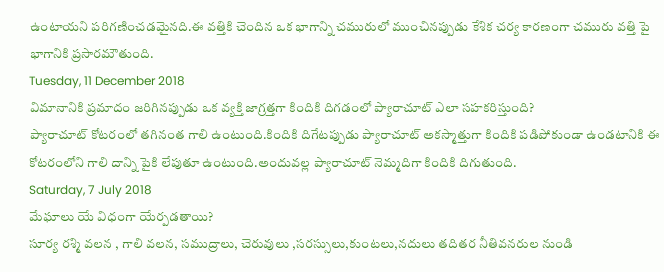ఉంటాయని పరిగణించడమైనది.ఈ వత్తికి చెందిన ఒక భాగాన్ని చమురులో ముంచినప్పుడు కేశిక చర్య కారణంగా చమురు వత్తి పై భాగానికి ప్రసారమౌతుంది.
Tuesday, 11 December 2018
విమానానికి ప్రమాదం జరిగినప్పుడు ఒక వ్యక్తి జాగ్రత్తగా కిందికి దిగడంలో ప్యారాచూట్ ఎలా సహకరిస్తుంది?
ప్యారాచూట్ కోటరంలో తగినంత గాలి ఉంటుంది.కిందికి దిగేటప్పుడు ప్యారాచూట్ అకస్మాత్తుగా కిందికి పడిపోకుండా ఉండటానికి ఈ కోటరంలోని గాలి దాన్ని పైకి లేపుతూ ఉంటుంది.అందువల్ల ప్యారాచూట్ నెమ్మదిగా కిందికి దిగుతుంది.
Saturday, 7 July 2018
మేఘాలు యే విధంగా యేర్పడతాయి?
సూర్య రశ్మి వలన , గాలి వలన, సముద్రాలు, చెరువులు ,సరస్సులు,కుంటలు,నదులు తదితర నీతివనరుల నుండి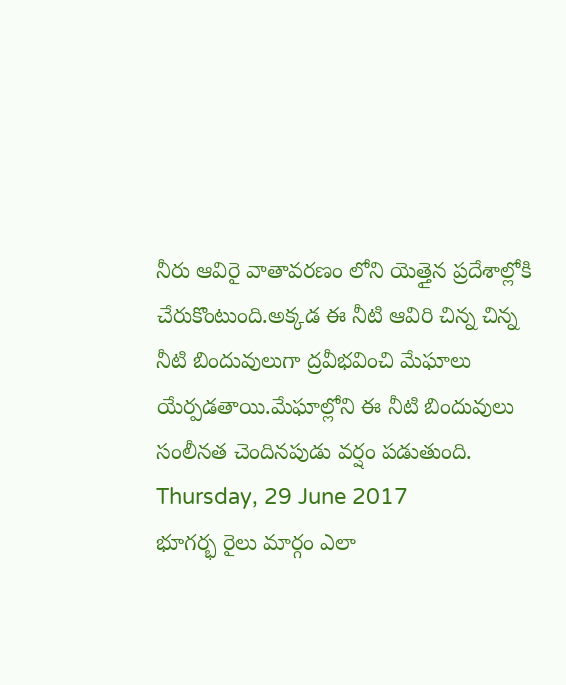నీరు ఆవిరై వాతావరణం లోని యెత్తైన ప్రదేశాల్లోకి చేరుకొంటుంది.అక్కడ ఈ నీటి ఆవిరి చిన్న చిన్న నీటి బిందువులుగా ద్రవీభవించి మేఘాలు యేర్పడతాయి.మేఘాల్లోని ఈ నీటి బిందువులు సంలీనత చెందినపుడు వర్షం పడుతుంది.
Thursday, 29 June 2017
భూగర్భ రైలు మార్గం ఎలా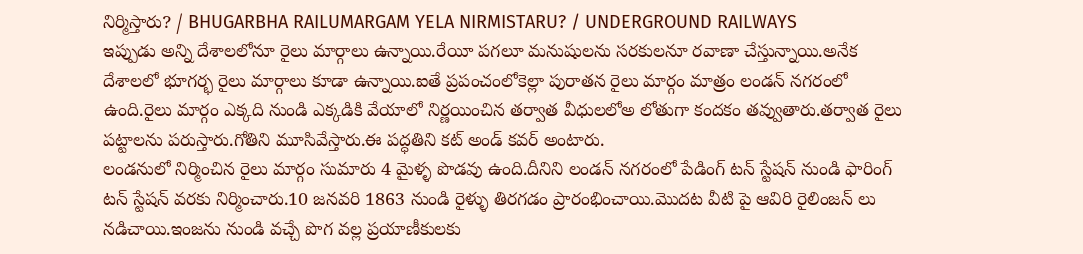నిర్మిస్తారు? / BHUGARBHA RAILUMARGAM YELA NIRMISTARU? / UNDERGROUND RAILWAYS
ఇప్పుడు అన్ని దేశాలలోనూ రైలు మార్గాలు ఉన్నాయి.రేయీ పగలూ మనుషులను సరకులనూ రవాణా చేస్తున్నాయి.అనేక దేశాలలో భూగర్భ రైలు మార్గాలు కూడా ఉన్నాయి.ఐతే ప్రపంచంలోకెల్లా పురాతన రైలు మార్గం మాత్రం లండన్ నగరంలో ఉంది.రైలు మార్గం ఎక్కది నుండి ఎక్కడికి వేయాలో నిర్ణయించిన తర్వాత వీధులలోఅ లోతుగా కందకం తవ్వుతారు.తర్వాత రైలు పట్టాలను పరుస్తారు.గోతిని మూసివేస్తారు.ఈ పద్ధతిని కట్ అండ్ కవర్ అంటారు.
లండనులో నిర్మించిన రైలు మార్గం సుమారు 4 మైళ్ళ పొడవు ఉంది.దీనిని లండన్ నగరంలో పేడింగ్ టన్ స్టేషన్ నుండి ఫారింగ్ టన్ స్టేషన్ వరకు నిర్మించారు.10 జనవరి 1863 నుండి రైళ్ళు తిరగడం ప్రారంభించాయి.మొదట వీటి పై ఆవిరి రైలింజన్ లు నడిచాయి.ఇంజను నుండి వచ్చే పొగ వల్ల ప్రయాణీకులకు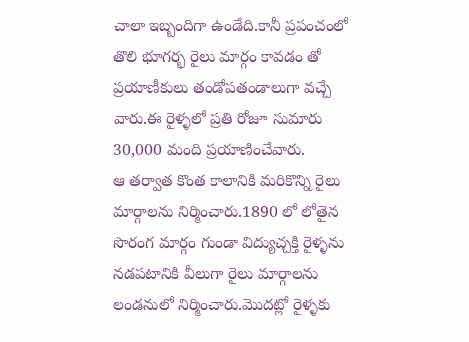చాలా ఇబ్బందిగా ఉండేది.కానీ ప్రపంచంలో తొలి భూగర్భ రైలు మార్గం కావడం తో ప్రయాణీకులు తండోపతండాలుగా వచ్చే వారు.ఈ రైళ్ళలో ప్రతి రోజూ సుమారు 30,000 మంది ప్రయాణించేవారు.
ఆ తర్వాత కొంత కాలానికి మరికొన్ని రైలు మార్గాలను నిర్మించారు.1890 లో లోతైన సొరంగ మార్గం గుండా విద్యుచ్చక్తి రైళ్ళను నడపటానికి వీలుగా రైలు మార్గాలను లండనులో నిర్మించారు.మొదట్లో రైళ్ళకు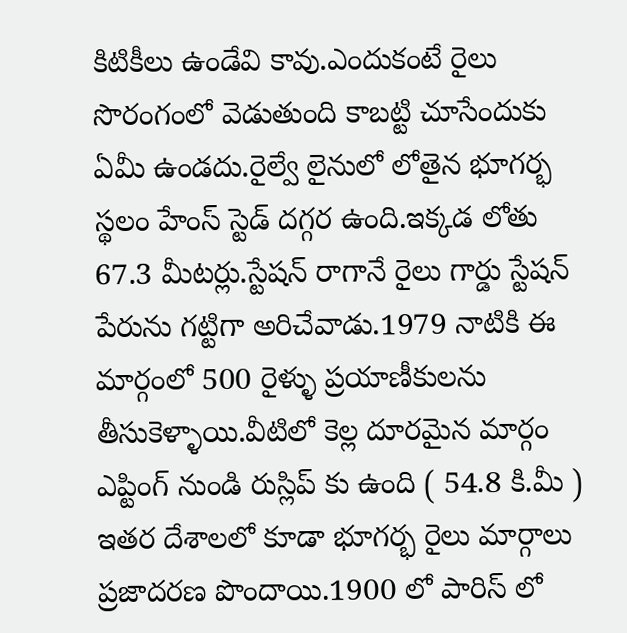కిటికీలు ఉండేవి కావు.ఎందుకంటే రైలు సొరంగంలో వెడుతుంది కాబట్టి చూసేందుకు ఏమీ ఉండదు.రైల్వే లైనులో లోతైన భూగర్భ స్థలం హేంస్ స్టెడ్ దగ్గర ఉంది.ఇక్కడ లోతు 67.3 మీటర్లు.స్టేషన్ రాగానే రైలు గార్డు స్టేషన్ పేరును గట్టిగా అరిచేవాడు.1979 నాటికి ఈ మార్గంలో 500 రైళ్ళు ప్రయాణీకులను తీసుకెళ్ళాయి.వీటిలో కెల్ల దూరమైన మార్గం ఎప్టింగ్ నుండి రుస్లిప్ కు ఉంది ( 54.8 కి.మీ )
ఇతర దేశాలలో కూడా భూగర్భ రైలు మార్గాలు ప్రజాదరణ పొందాయి.1900 లో పారిస్ లో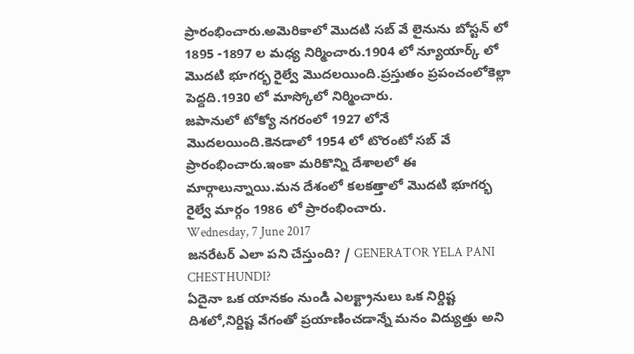ప్రారంభించారు.అమెరికాలో మొదటి సబ్ వే లైనును బోస్టన్ లో 1895 -1897 ల మధ్య నిర్మించారు.1904 లో న్యూయార్క్ లో మొదటి భూగర్భ రైల్వే మొదలయింది.ప్రస్తుతం ప్రపంచంలోకెల్లా పెద్దది.1930 లో మాస్కోలో నిర్మించారు.
జపానులో టోక్యో నగరంలో 1927 లోనే మొదలయింది.కెనడాలో 1954 లో టొరంటో సబ్ వే ప్రారంభించారు.ఇంకా మరికొన్ని దేశాలలో ఈ మార్గాలున్నాయి.మన దేశంలో కలకత్తాలో మొదటి భూగర్భ రైల్వే మార్గం 1986 లో ప్రారంభించారు.
Wednesday, 7 June 2017
జనరేటర్ ఎలా పని చేస్తుంది? / GENERATOR YELA PANI CHESTHUNDI?
ఏదైనా ఒక యానకం నుండి ఎలక్ట్రానులు ఒక నిర్దిష్ట దిశలో,నిర్దిష్ట వేగంతో ప్రయాణించడాన్నే మనం విద్యుత్తు అని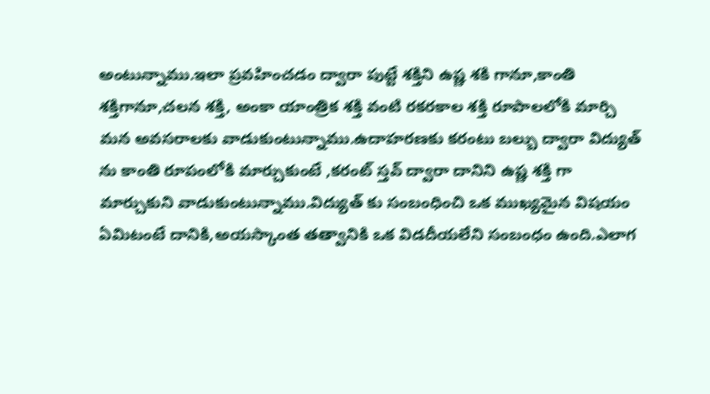అంటున్నాము.ఇలా ప్రవహించడం ద్వారా పుట్టే శక్తిని ఉష్ణ శకి గానూ,కాంతి శక్తిగానూ,చలన శక్తి, అంకా యాంత్రిక శక్తి వంటి రకరకాల శక్తి రూపాలలోకి మార్చి మన అవసరాలకు వాడుకుంటున్నాము.ఉదాహరణకు కరంటు బల్బు ద్వారా విద్యుత్ ను కాంతి రూపంలోకి మార్చుకుంటే ,కరంట్ స్తవ్ ద్వారా దానిని ఉష్ణ శక్తి గా మార్చుకుని వాడుకుంటున్నాము.విద్యుత్ కు సంబంధించి ఒక ముఖ్యమైన విషయం ఏమిటంటే దానికి,అయస్కాంత తత్వానికి ఒక విడదీయలేని సంబంధం ఉంది.ఎలాగ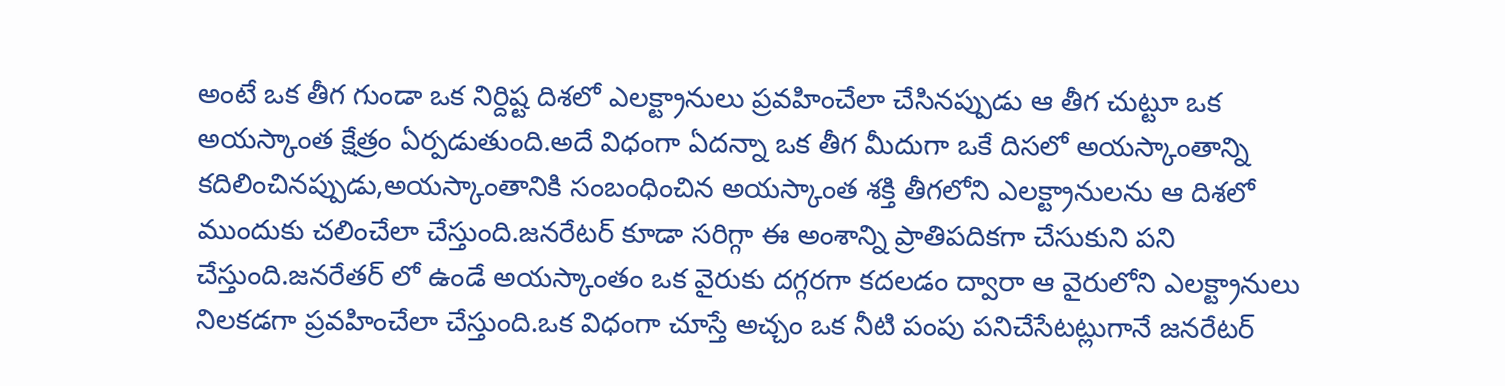అంటే ఒక తీగ గుండా ఒక నిర్దిష్ట దిశలో ఎలక్ట్రానులు ప్రవహించేలా చేసినప్పుడు ఆ తీగ చుట్టూ ఒక అయస్కాంత క్షేత్రం ఏర్పడుతుంది.అదే విధంగా ఏదన్నా ఒక తీగ మీదుగా ఒకే దిసలో అయస్కాంతాన్ని కదిలించినప్పుడు,అయస్కాంతానికి సంబంధించిన అయస్కాంత శక్తి తీగలోని ఎలక్ట్రానులను ఆ దిశలో ముందుకు చలించేలా చేస్తుంది.జనరేటర్ కూడా సరిగ్గా ఈ అంశాన్ని ప్రాతిపదికగా చేసుకుని పని చేస్తుంది.జనరేతర్ లో ఉండే అయస్కాంతం ఒక వైరుకు దగ్గరగా కదలడం ద్వారా ఆ వైరులోని ఎలక్ట్రానులు నిలకడగా ప్రవహించేలా చేస్తుంది.ఒక విధంగా చూస్తే అచ్చం ఒక నీటి పంపు పనిచేసేటట్లుగానే జనరేటర్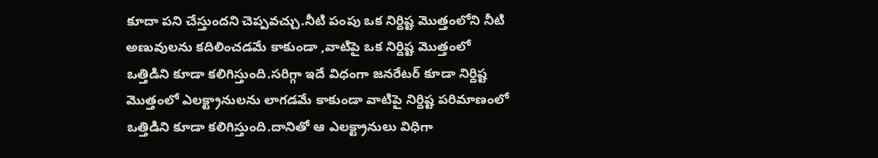కూదా పని చేస్తుందని చెప్పవచ్చు.నీటి పంపు ఒక నిర్దిష్ట మొత్తంలోని నీటి అణువులను కదిలించడమే కాకుండా ,వాటిపై ఒక నిర్దిష్ట మొత్తంలో ఒత్తిడిని కూడా కలిగిస్తుంది.సరిగ్గా ఇదే విధంగా జనరేటర్ కూడా నిర్దిష్ట మొత్తంలో ఎలక్ట్రానులను లాగడమే కాకుండా వాటిపై నిర్దిష్ట పరిమాణంలో ఒత్తిడిని కూడా కలిగిస్తుంది.దానితో ఆ ఎలక్ట్రానులు విధిగా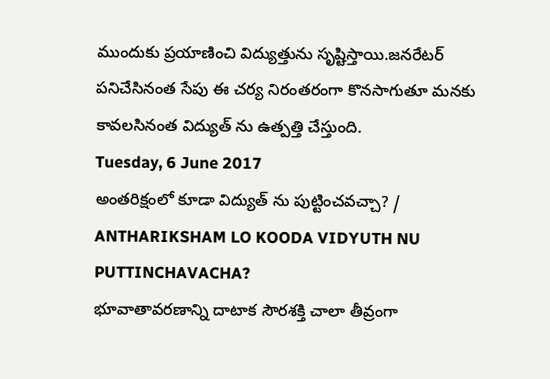ముందుకు ప్రయాణించి విద్యుత్తును సృష్టిస్తాయి.జనరేటర్ పనిచేసినంత సేపు ఈ చర్య నిరంతరంగా కొనసాగుతూ మనకు కావలసినంత విద్యుత్ ను ఉత్పత్తి చేస్తుంది.
Tuesday, 6 June 2017
అంతరిక్షంలో కూడా విద్యుత్ ను పుట్టించవచ్చా? / ANTHARIKSHAM LO KOODA VIDYUTH NU PUTTINCHAVACHA?
భూవాతావరణాన్ని దాటాక సౌరశక్తి చాలా తీవ్రంగా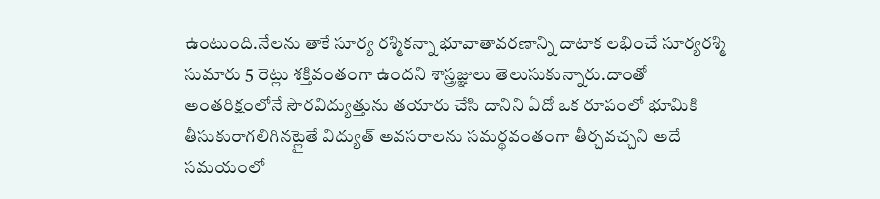ఉంటుంది.నేలను తాకే సూర్య రశ్మికన్నా భూవాతావరణాన్ని దాటాక లభించే సూర్యరశ్మి సుమారు 5 రెట్లు శక్తివంతంగా ఉందని శాస్త్రజ్ఞులు తెలుసుకున్నారు.దాంతో అంతరిక్షంలోనే సౌరవిద్యుత్తును తయారు చేసి దానిని ఏదో ఒక రూపంలో భూమికి తీసుకురాగలిగినట్లైతే విద్యుత్ అవసరాలను సమర్థవంతంగా తీర్చవచ్చని అదే సమయంలో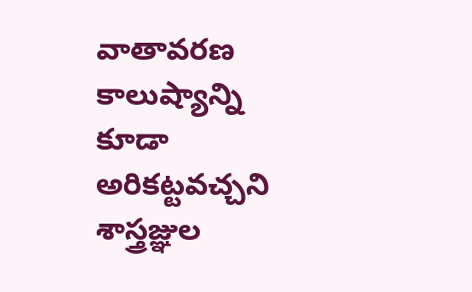వాతావరణ కాలుష్యాన్ని కూడా అరికట్టవచ్చని శాస్త్రజ్ఞుల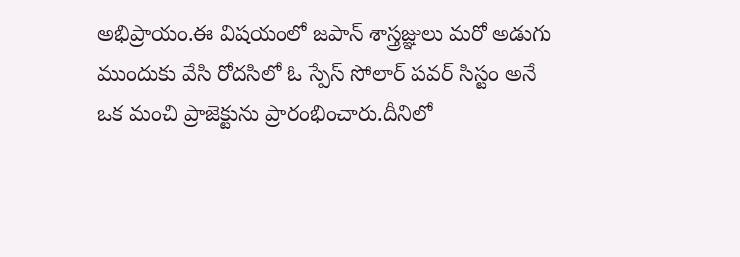అభిప్రాయం.ఈ విషయంలో జపాన్ శాస్త్రజ్ఞులు మరో అడుగు ముందుకు వేసి రోదసిలో ఓ స్పేస్ సోలార్ పవర్ సిస్టం అనే ఒక మంచి ప్రాజెక్టును ప్రారంభించారు.దీనిలో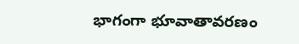భాగంగా భూవాతావరణం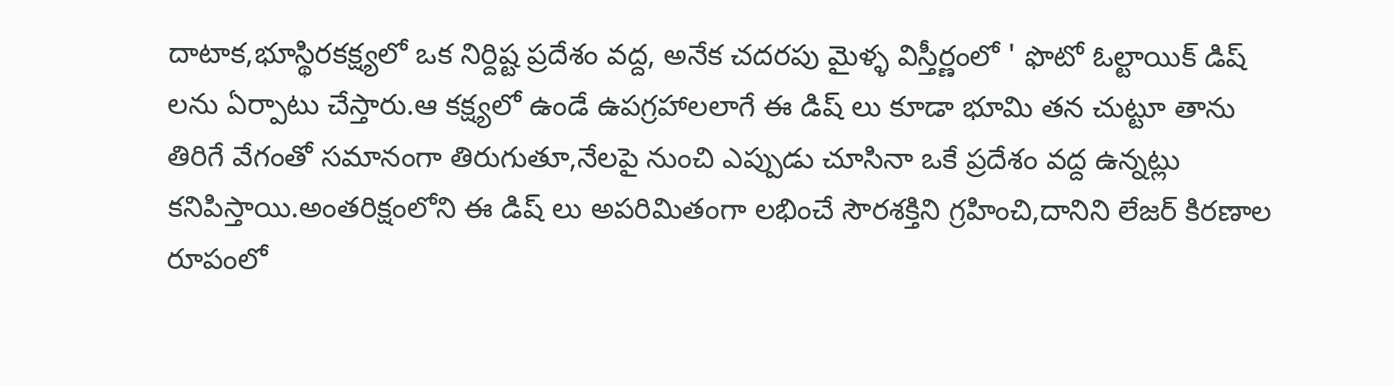దాటాక,భూస్థిరకక్ష్యలో ఒక నిర్దిష్ట ప్రదేశం వద్ద, అనేక చదరపు మైళ్ళ విస్తీర్ణంలో ' ఫొటో ఓల్టాయిక్ డిష్ లను ఏర్పాటు చేస్తారు.ఆ కక్ష్యలో ఉండే ఉపగ్రహాలలాగే ఈ డిష్ లు కూడా భూమి తన చుట్టూ తాను తిరిగే వేగంతో సమానంగా తిరుగుతూ,నేలపై నుంచి ఎప్పుడు చూసినా ఒకే ప్రదేశం వద్ద ఉన్నట్లు కనిపిస్తాయి.అంతరిక్షంలోని ఈ డిష్ లు అపరిమితంగా లభించే సౌరశక్తిని గ్రహించి,దానిని లేజర్ కిరణాల రూపంలో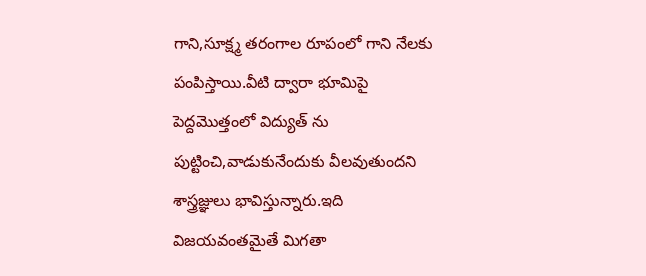గాని,సూక్ష్మ తరంగాల రూపంలో గాని నేలకు పంపిస్తాయి.వీటి ద్వారా భూమిపై పెద్దమొత్తంలో విద్యుత్ ను పుట్టించి,వాడుకునేందుకు వీలవుతుందని శాస్త్రజ్ఞులు భావిస్తున్నారు.ఇది విజయవంతమైతే మిగతా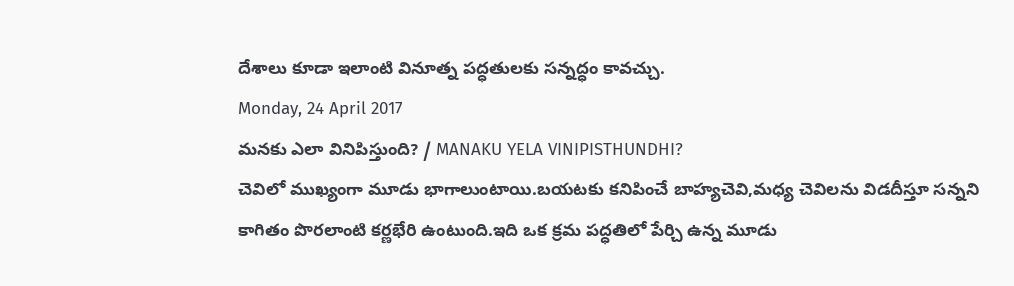దేశాలు కూడా ఇలాంటి వినూత్న పద్ధతులకు సన్నద్ధం కావచ్చు.
Monday, 24 April 2017
మనకు ఎలా వినిపిస్తుంది? / MANAKU YELA VINIPISTHUNDHI?
చెవిలో ముఖ్యంగా మూడు భాగాలుంటాయి.బయటకు కనిపించే బాహ్యచెవి,మధ్య చెవిలను విడదీస్తూ సన్నని కాగితం పొరలాంటి కర్ణభేరి ఉంటుంది.ఇది ఒక క్రమ పద్ధతిలో పేర్చి ఉన్న మూడు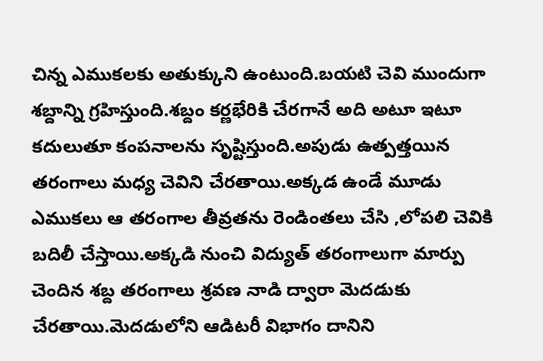చిన్న ఎముకలకు అతుక్కుని ఉంటుంది.బయటి చెవి ముందుగా శబ్దాన్ని గ్రహిస్తుంది.శబ్దం కర్ణభేరికి చేరగానే అది అటూ ఇటూ కదులుతూ కంపనాలను సృష్టిస్తుంది.అపుడు ఉత్పత్తయిన తరంగాలు మధ్య చెవిని చేరతాయి.అక్కడ ఉండే మూడు ఎముకలు ఆ తరంగాల తీవ్రతను రెండింతలు చేసి ,లోపలి చెవికి బదిలీ చేస్తాయి.అక్కడి నుంచి విద్యుత్ తరంగాలుగా మార్పు చెందిన శబ్ద తరంగాలు శ్రవణ నాడి ద్వారా మెదడుకు చేరతాయి.మెదడులోని ఆడిటరీ విభాగం దానిని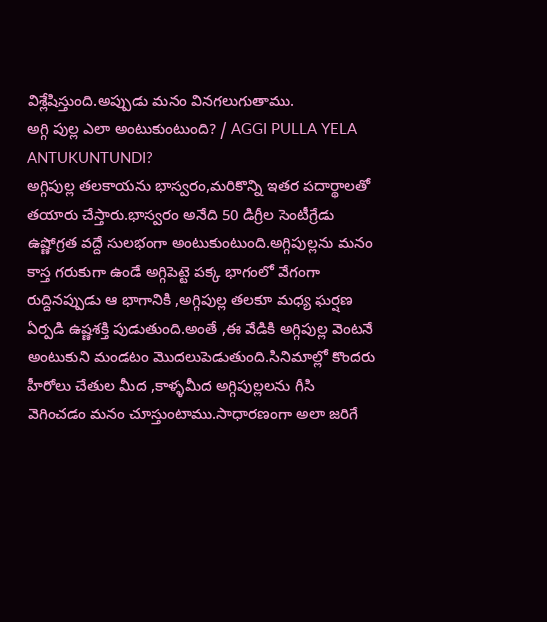విశ్లేషిస్తుంది.అప్పుడు మనం వినగలుగుతాము.
అగ్గి పుల్ల ఎలా అంటుకుంటుంది? / AGGI PULLA YELA ANTUKUNTUNDI?
అగ్గిపుల్ల తలకాయను భాస్వరం,మరికొన్ని ఇతర పదార్థాలతో తయారు చేస్తారు.భాస్వరం అనేది 50 డిగ్రీల సెంటీగ్రేడు ఉష్ణోగ్రత వద్దే సులభంగా అంటుకుంటుంది.అగ్గిపుల్లను మనం కాస్త గరుకుగా ఉండే అగ్గిపెట్టె పక్క భాగంలో వేగంగా రుద్దినప్పుడు ఆ భాగానికి ,అగ్గిపుల్ల తలకూ మధ్య ఘర్షణ ఏర్పడి ఉష్ణశక్తి పుడుతుంది.అంతే ,ఈ వేడికి అగ్గిపుల్ల వెంటనే అంటుకుని మండటం మొదలుపెడుతుంది.సినిమాల్లో కొందరు హీరోలు చేతుల మీద ,కాళ్ళమీద అగ్గిపుల్లలను గీసి వెగించడం మనం చూస్తుంటాము.సాధారణంగా అలా జరిగే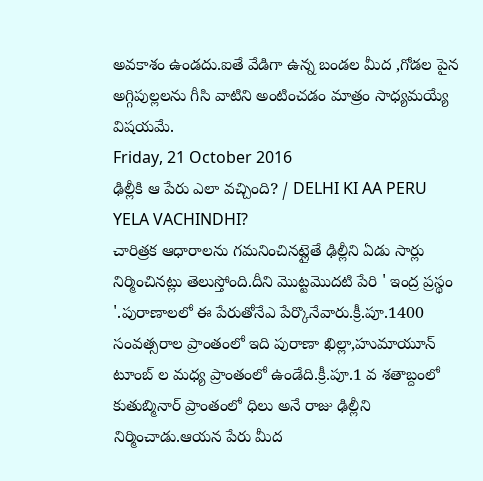అవకాశం ఉండదు.ఐతే వేడిగా ఉన్న బండల మీద ,గోడల పైన అగ్గిపుల్లలను గీసి వాటిని అంటించడం మాత్రం సాధ్యమయ్యే విషయమే.
Friday, 21 October 2016
ఢిల్లీకి ఆ పేరు ఎలా వచ్చింది? / DELHI KI AA PERU YELA VACHINDHI?
చారిత్రక ఆధారాలను గమనించినట్లైతే ఢిల్లీని ఏడు సార్లు నిర్మించినట్లు తెలుస్తోంది.దీని మొట్టమొదటి పేరి ' ఇంద్ర ప్రస్థం '.పురాణాలలో ఈ పేరుతోనేఎ పేర్కొనేవారు.క్రీ.పూ.1400 సంవత్సరాల ప్రాంతంలో ఇది పురాణా ఖిల్లా,హుమాయూన్ టూంబ్ ల మధ్య ప్రాంతంలో ఉండేది.క్రీ.పూ.1 వ శతాబ్దంలో కుతుబ్మినార్ ప్రాంతంలో ధిలు అనే రాజు ఢిల్లీని నిర్మించాడు.ఆయన పేరు మీద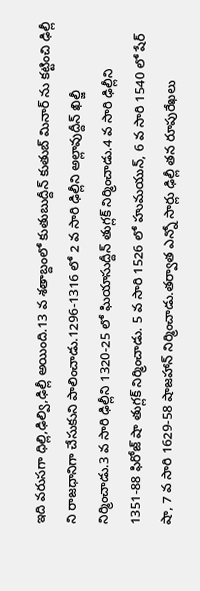ఇది వరుసగా ధిల్లి,ఢిల్వి,ఢిల్లీ అయింది.13 వ శతాబ్దంలో కుతుబుద్దీన్ కుతుబ్ మినార్ ను కట్టించి ఢిల్లీ ని రాజధానిగా చేసుకుని పాలించాడు.1296-1316 లో 2 వ సారి ఢిల్లీని అల్లావుద్దీన్ ఖిల్జీ నిర్మించాడు.3 వ సారి ఢిల్లీని 1320-25 లో ఘియాసుద్దీన్ తుగ్లక్ నిర్మించాడు.4 వ సారి ఢిల్లీని 1351-88 ఫిరోజ్ షా తుగ్లక్ నిర్మించాడు. 5 వ సారి 1526 లో హుమయున్, 6 వ సారి 1540 లో షేర్ షా, 7 వ సారి 1629-58 షాజహాన్ నిర్మించాడు.తర్వాత ఎన్నో సార్లు ఢిల్లీ తన రూపురేఖలు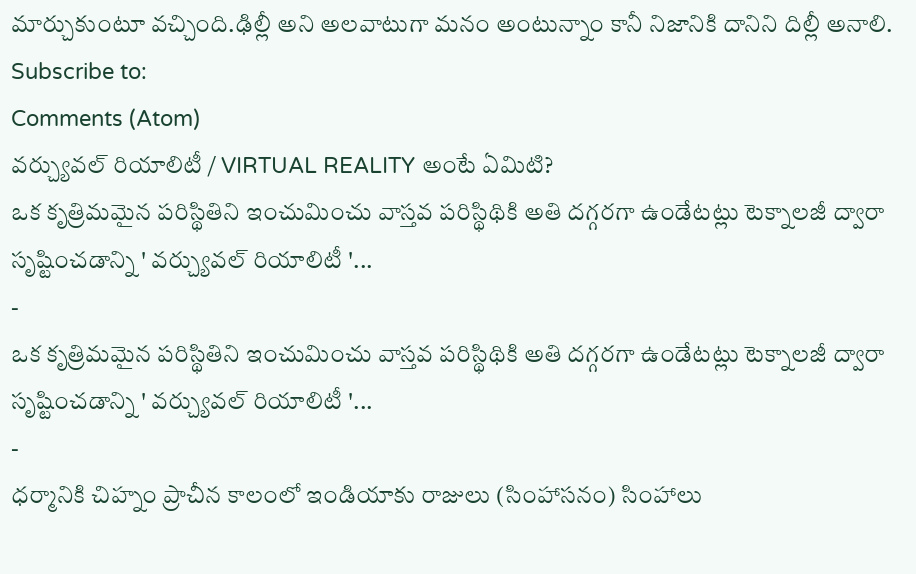మార్చుకుంటూ వచ్చింది.ఢిల్లీ అని అలవాటుగా మనం అంటున్నాం కానీ నిజానికి దానిని దిల్లీ అనాలి.
Subscribe to:
Comments (Atom)
వర్చ్యువల్ రియాలిటీ / VIRTUAL REALITY అంటే ఏమిటి?
ఒక కృత్రిమమైన పరిస్థితిని ఇంచుమించు వాస్తవ పరిస్థిథికి అతి దగ్గరగా ఉండేటట్లు టెక్నాలజీ ద్వారా సృష్టించడాన్ని ' వర్చ్యువల్ రియాలిటీ '...
-
ఒక కృత్రిమమైన పరిస్థితిని ఇంచుమించు వాస్తవ పరిస్థిథికి అతి దగ్గరగా ఉండేటట్లు టెక్నాలజీ ద్వారా సృష్టించడాన్ని ' వర్చ్యువల్ రియాలిటీ '...
-
ధర్మానికి చిహ్నం ప్రాచీన కాలంలో ఇండియాకు రాజులు (సింహాసనం) సింహాలు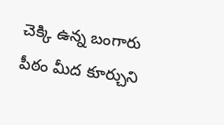చెక్కి ఉన్న బంగారు పీఠం మీద కూర్చుని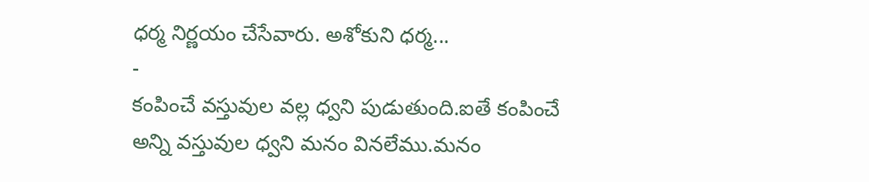ధర్మ నిర్ణయం చేసేవారు. అశోకుని ధర్మ...
-
కంపించే వస్తువుల వల్ల ధ్వని పుడుతుంది.ఐతే కంపించే అన్ని వస్తువుల ధ్వని మనం వినలేము.మనం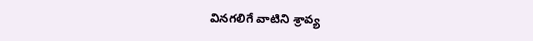వినగలిగే వాటిని శ్రావ్య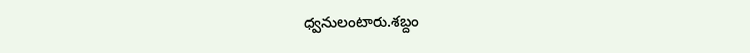ధ్వనులంటారు.శబ్దం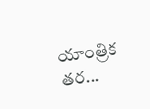యాంత్రిక తర...